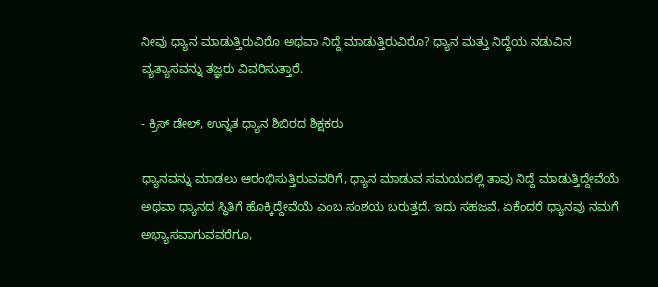ನೀವು ಧ್ಯಾನ ಮಾಡುತ್ತಿರುವಿರೊ ಅಥವಾ ನಿದ್ದೆ ಮಾಡುತ್ತಿರುವಿರೊ? ಧ್ಯಾನ ಮತ್ತು ನಿದ್ದೆಯ ನಡುವಿನ ವ್ಯತ್ಯಾಸವನ್ನು ತಜ್ಞರು ವಿವರಿಸುತ್ತಾರೆ.

- ಕ್ರಿಸ್ ಡೇಲ್, ಉನ್ನತ ಧ್ಯಾನ ಶಿಬಿರದ ಶಿಕ್ಷಕರು

ಧ್ಯಾನವನ್ನು ಮಾಡಲು ಆರಂಭಿಸುತ್ತಿರುವವರಿಗೆ, ಧ್ಯಾನ ಮಾಡುವ ಸಮಯದಲ್ಲಿ ತಾವು ನಿದ್ದೆ ಮಾಡುತ್ತಿದ್ದೇವೆಯೆ ಅಥವಾ ಧ್ಯಾನದ ಸ್ಥಿತಿಗೆ ಹೊಕ್ಕಿದ್ದೇವೆಯೆ ಎಂಬ ಸಂಶಯ ಬರುತ್ತದೆ. ಇದು ಸಹಜವೆ. ಏಕೆಂದರೆ ಧ್ಯಾನವು ನಮಗೆ ಅಭ್ಯಾಸವಾಗುವವರೆಗೂ,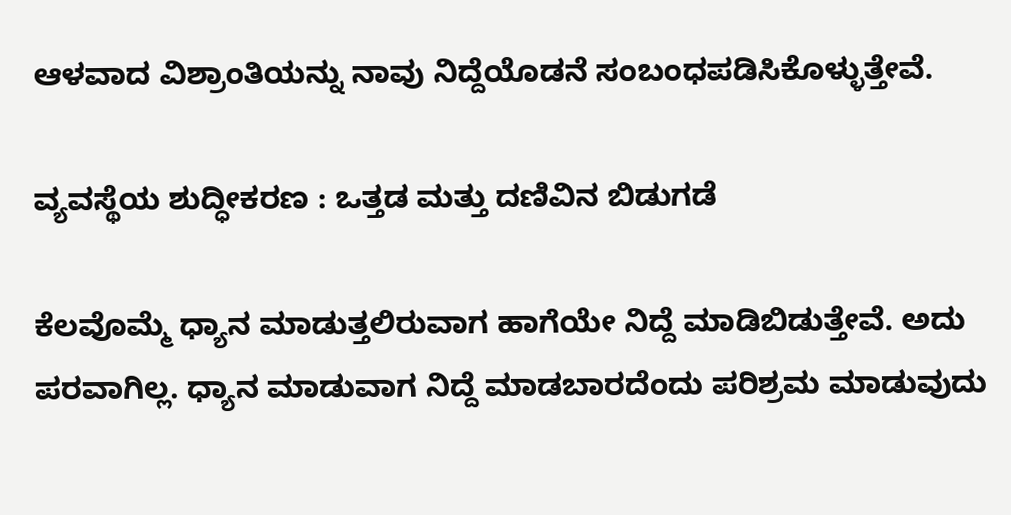ಆಳವಾದ ವಿಶ್ರಾಂತಿಯನ್ನು ನಾವು ನಿದ್ದೆಯೊಡನೆ ಸಂಬಂಧಪಡಿಸಿಕೊಳ್ಳುತ್ತೇವೆ.

ವ್ಯವಸ್ಥೆಯ ಶುದ್ಧೀಕರಣ : ಒತ್ತಡ ಮತ್ತು ದಣಿವಿನ ಬಿಡುಗಡೆ

ಕೆಲವೊಮ್ಮೆ ಧ್ಯಾನ ಮಾಡುತ್ತಲಿರುವಾಗ ಹಾಗೆಯೇ ನಿದ್ದೆ ಮಾಡಿಬಿಡುತ್ತೇವೆ. ಅದು ಪರವಾಗಿಲ್ಲ. ಧ್ಯಾನ ಮಾಡುವಾಗ ನಿದ್ದೆ ಮಾಡಬಾರದೆಂದು ಪರಿಶ್ರಮ ಮಾಡುವುದು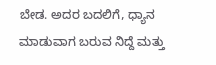ಬೇಡ. ಅದರ ಬದಲಿಗೆ, ಧ್ಯಾನ ಮಾಡುವಾಗ ಬರುವ ನಿದ್ದೆ ಮತ್ತು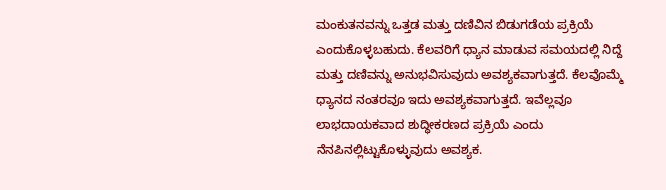ಮಂಕುತನವನ್ನು ಒತ್ತಡ ಮತ್ತು ದಣಿವಿನ ಬಿಡುಗಡೆಯ ಪ್ರಕ್ರಿಯೆ ಎಂದುಕೊಳ್ಳಬಹುದು. ಕೆಲವರಿಗೆ ಧ್ಯಾನ ಮಾಡುವ ಸಮಯದಲ್ಲಿ ನಿದ್ದೆ ಮತ್ತು ದಣಿವನ್ನು ಅನುಭವಿಸುವುದು ಅವಶ್ಯಕವಾಗುತ್ತದೆ. ಕೆಲವೊಮ್ಮೆ ಧ್ಯಾನದ ನಂತರವೂ ಇದು ಅವಶ್ಯಕವಾಗುತ್ತದೆ. ಇವೆಲ್ಲವೂ ಲಾಭದಾಯಕವಾದ ಶುದ್ಧೀಕರಣದ ಪ್ರಕ್ರಿಯೆ ಎಂದು ನೆನಪಿನಲ್ಲಿಟ್ಟುಕೊಳ್ಳುವುದು ಅವಶ್ಯಕ.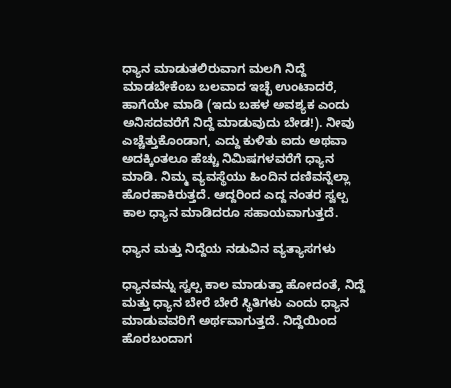ಧ್ಯಾನ ಮಾಡುತಲಿರುವಾಗ ಮಲಗಿ ನಿದ್ದೆ ಮಾಡಬೇಕೆಂಬ ಬಲವಾದ ಇಚ್ಛೆ ಉಂಟಾದರೆ, ಹಾಗೆಯೇ ಮಾಡಿ (ಇದು ಬಹಳ ಅವಶ್ಯಕ ಎಂದು ಅನಿಸದವರೆಗೆ ನಿದ್ದೆ ಮಾಡುವುದು ಬೇಡ!). ನೀವು ಎಚ್ಚೆತ್ತುಕೊಂಡಾಗ, ಎದ್ದು ಕುಳಿತು ಐದು ಅಥವಾ ಅದಕ್ಕಿಂತಲೂ ಹೆಚ್ಚು ನಿಮಿಷಗಳವರೆಗೆ ಧ್ಯಾನ ಮಾಡಿ. ನಿಮ್ಮ ವ್ಯವಸ್ಥೆಯು ಹಿಂದಿನ ದಣಿವನ್ನೆಲ್ಲಾ ಹೊರಹಾಕಿರುತ್ತದೆ. ಆದ್ದರಿಂದ ಎದ್ದ ನಂತರ ಸ್ವಲ್ಪ ಕಾಲ ಧ್ಯಾನ ಮಾಡಿದರೂ ಸಹಾಯವಾಗುತ್ತದೆ.

ಧ್ಯಾನ ಮತ್ತು ನಿದ್ದೆಯ ನಡುವಿನ ವ್ಯತ್ಯಾಸಗಳು

ಧ್ಯಾನವನ್ನು ಸ್ವಲ್ಪ ಕಾಲ ಮಾಡುತ್ತಾ ಹೋದಂತೆ, ನಿದ್ದೆ ಮತ್ತು ಧ್ಯಾನ ಬೇರೆ ಬೇರೆ ಸ್ಥಿತಿಗಳು ಎಂದು ಧ್ಯಾನ ಮಾಡುವವರಿಗೆ ಅರ್ಥವಾಗುತ್ತದೆ. ನಿದ್ದೆಯಿಂದ ಹೊರಬಂದಾಗ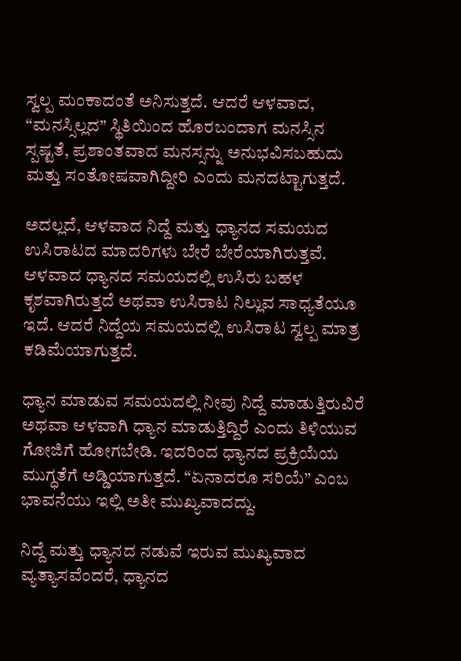ಸ್ವಲ್ಪ ಮಂಕಾದಂತೆ ಅನಿಸುತ್ತದೆ. ಆದರೆ ಆಳವಾದ, “ಮನಸ್ಸಿಲ್ಲದ” ಸ್ಥಿತಿಯಿಂದ ಹೊರಬಂದಾಗ ಮನಸ್ಸಿನ ಸ್ಪಷ್ಟತೆ, ಪ್ರಶಾಂತವಾದ ಮನಸ್ಸನ್ನು ಅನುಭವಿಸಬಹುದು ಮತ್ತು ಸಂತೋಷವಾಗಿದ್ದೀರಿ ಎಂದು ಮನದಟ್ಟಾಗುತ್ತದೆ.

ಅದಲ್ಲದೆ, ಆಳವಾದ ನಿದ್ದೆ ಮತ್ತು ಧ್ಯಾನದ ಸಮಯದ ಉಸಿರಾಟದ ಮಾದರಿಗಳು ಬೇರೆ ಬೇರೆಯಾಗಿರುತ್ತವೆ. ಆಳವಾದ ಧ್ಯಾನದ ಸಮಯದಲ್ಲಿ ಉಸಿರು ಬಹಳ ಕೃಶವಾಗಿರುತ್ತದೆ ಅಥವಾ ಉಸಿರಾಟ ನಿಲ್ಲುವ ಸಾಧ್ಯತೆಯೂ ಇದೆ. ಆದರೆ ನಿದ್ದೆಯ ಸಮಯದಲ್ಲಿ ಉಸಿರಾಟ ಸ್ವಲ್ಪ ಮಾತ್ರ ಕಡಿಮೆಯಾಗುತ್ತದೆ.

ಧ್ಯಾನ ಮಾಡುವ ಸಮಯದಲ್ಲಿ ನೀವು ನಿದ್ದೆ ಮಾಡುತ್ತಿರುವಿರೆ ಅಥವಾ ಆಳವಾಗಿ ಧ್ಯಾನ ಮಾಡುತ್ತಿದ್ದಿರೆ ಎಂದು ತಿಳಿಯುವ ಗೋಜಿಗೆ ಹೋಗಬೇಡಿ. ಇದರಿಂದ ಧ್ಯಾನದ ಪ್ರಕ್ರಿಯೆಯ ಮುಗ್ಧತೆಗೆ ಅಡ್ಡಿಯಾಗುತ್ತದೆ. “ಏನಾದರೂ ಸರಿಯೆ” ಎಂಬ ಭಾವನೆಯು ಇಲ್ಲಿ ಅತೀ ಮುಖ್ಯವಾದದ್ದು.

ನಿದ್ದೆ ಮತ್ತು ಧ್ಯಾನದ ನಡುವೆ ಇರುವ ಮುಖ್ಯವಾದ ವ್ಯತ್ಯಾಸವೆಂದರೆ, ಧ್ಯಾನದ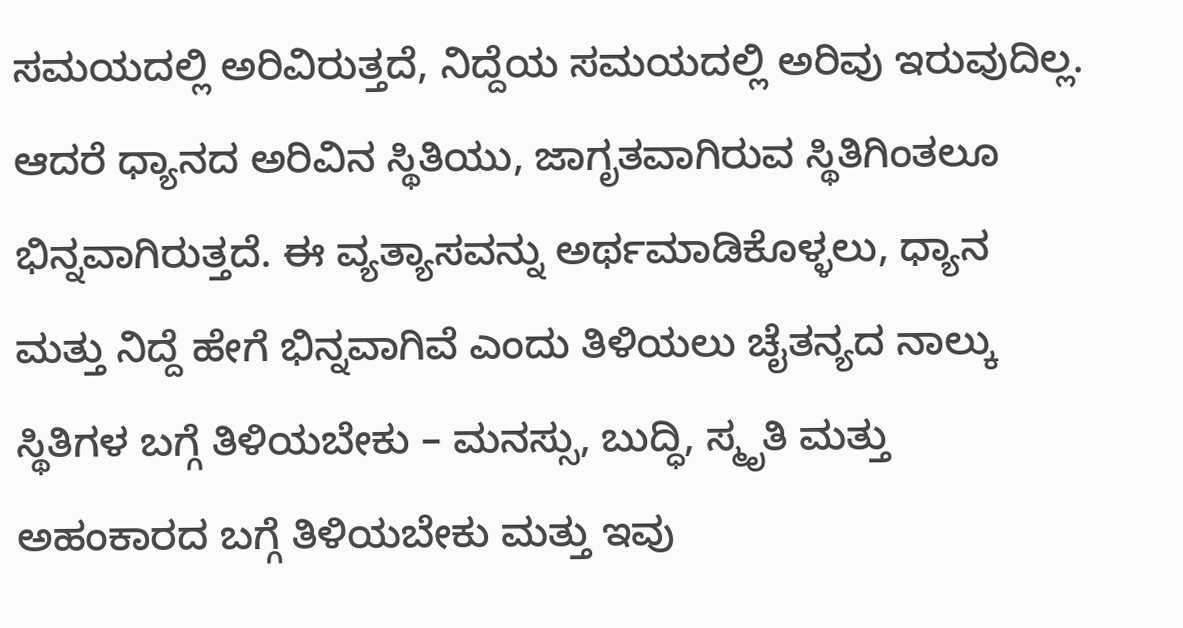ಸಮಯದಲ್ಲಿ ಅರಿವಿರುತ್ತದೆ, ನಿದ್ದೆಯ ಸಮಯದಲ್ಲಿ ಅರಿವು ಇರುವುದಿಲ್ಲ. ಆದರೆ ಧ್ಯಾನದ ಅರಿವಿನ ಸ್ಥಿತಿಯು, ಜಾಗೃತವಾಗಿರುವ ಸ್ಥಿತಿಗಿಂತಲೂ ಭಿನ್ನವಾಗಿರುತ್ತದೆ. ಈ ವ್ಯತ್ಯಾಸವನ್ನು ಅರ್ಥಮಾಡಿಕೊಳ್ಳಲು, ಧ್ಯಾನ ಮತ್ತು ನಿದ್ದೆ ಹೇಗೆ ಭಿನ್ನವಾಗಿವೆ ಎಂದು ತಿಳಿಯಲು ಚೈತನ್ಯದ ನಾಲ್ಕು ಸ್ಥಿತಿಗಳ ಬಗ್ಗೆ ತಿಳಿಯಬೇಕು – ಮನಸ್ಸು, ಬುದ್ಧಿ, ಸ್ಮೃತಿ ಮತ್ತು ಅಹಂಕಾರದ ಬಗ್ಗೆ ತಿಳಿಯಬೇಕು ಮತ್ತು ಇವು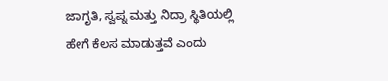ಜಾಗೃತಿ, ಸ್ವಪ್ನ ಮತ್ತು ನಿದ್ರಾ ಸ್ಥಿತಿಯಲ್ಲಿ ಹೇಗೆ ಕೆಲಸ ಮಾಡುತ್ತವೆ ಎಂದು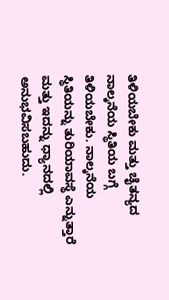ತಿಳಿಯಬೇಕು ಮತ್ತು ಚೈತನ್ಯದ ನಾಲ್ಕನೆಯ ಸ್ಥಿತಿಯ ಬಗ್ಗೆ ತಿಳಿಯಬೇಕು. ನಾಲ್ಕನೆಯ ಸ್ಥಿತಿಯನ್ನು ತುರಿಯಾವಸ್ಥೆ ಎನ್ನುತ್ತಾರೆ ಮತ್ತು ಇದನ್ನು ಧ್ಯಾನದಲ್ಲಿ ಅನುಭವಿಸಬಹುದು.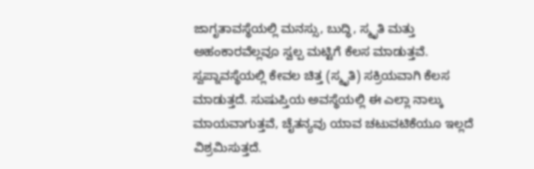ಜಾಗೃತಾವಸ್ಥೆಯಲ್ಲಿ ಮನಸ್ಸು, ಬುದ್ಧಿ, ಸ್ಮೃತಿ ಮತ್ತು ಅಹಂಕಾರವೆಲ್ಲವೂ ಸ್ವಲ್ಪ ಮಟ್ಟಿಗೆ ಕೆಲಸ ಮಾಡುತ್ತವೆ. ಸ್ವಪ್ನಾವಸ್ಥೆಯಲ್ಲಿ ಕೇವಲ ಚಿತ್ತ (ಸ್ಮೃತಿ) ಸಕ್ರಿಯವಾಗಿ ಕೆಲಸ ಮಾಡುತ್ತದೆ. ಸುಷುಪ್ತಿಯ ಅವಸ್ಥೆಯಲ್ಲಿ ಈ ಎಲ್ಲಾ ನಾಲ್ಕು ಮಾಯವಾಗುತ್ತವೆ, ಚೈತನ್ಯವು ಯಾವ ಚಟುವಟಿಕೆಯೂ ಇಲ್ಲದೆ ವಿಶ್ರಮಿಸುತ್ತದೆ.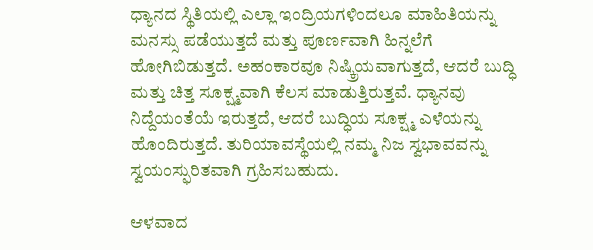ಧ್ಯಾನದ ಸ್ಥಿತಿಯಲ್ಲಿ ಎಲ್ಲಾ ಇಂದ್ರಿಯಗಳಿಂದಲೂ ಮಾಹಿತಿಯನ್ನು ಮನಸ್ಸು ಪಡೆಯುತ್ತದೆ ಮತ್ತು ಪೂರ್ಣವಾಗಿ ಹಿನ್ನಲೆಗೆ ಹೋಗಿಬಿಡುತ್ತದೆ. ಅಹಂಕಾರವೂ ನಿಷ್ಕ್ರಿಯವಾಗುತ್ತದೆ, ಆದರೆ ಬುದ್ಧಿ ಮತ್ತು ಚಿತ್ತ ಸೂಕ್ಷ್ಮವಾಗಿ ಕೆಲಸ ಮಾಡುತ್ತಿರುತ್ತವೆ. ಧ್ಯಾನವು ನಿದ್ದೆಯಂತೆಯೆ ಇರುತ್ತದೆ, ಆದರೆ ಬುದ್ಧಿಯ ಸೂಕ್ಷ್ಮ ಎಳೆಯನ್ನು ಹೊಂದಿರುತ್ತದೆ. ತುರಿಯಾವಸ್ಥೆಯಲ್ಲಿ ನಮ್ಮ ನಿಜ ಸ್ವಭಾವವನ್ನು ಸ್ವಯಂಸ್ಫುರಿತವಾಗಿ ಗ್ರಹಿಸಬಹುದು.

ಆಳವಾದ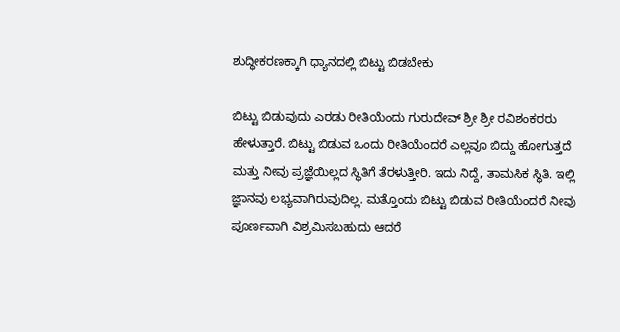ಶುದ್ಧೀಕರಣಕ್ಕಾಗಿ ಧ್ಯಾನದಲ್ಲಿ ಬಿಟ್ಟು ಬಿಡಬೇಕು

ಬಿಟ್ಟು ಬಿಡುವುದು ಎರಡು ರೀತಿಯೆಂದು ಗುರುದೇವ್ ಶ್ರೀ ಶ್ರೀ ರವಿಶಂಕರರು ಹೇಳುತ್ತಾರೆ. ಬಿಟ್ಟು ಬಿಡುವ ಒಂದು ರೀತಿಯೆಂದರೆ ಎಲ್ಲವೂ ಬಿದ್ದು ಹೋಗುತ್ತದೆ ಮತ್ತು ನೀವು ಪ್ರಜ್ಞೆಯಿಲ್ಲದ ಸ್ಥಿತಿಗೆ ತೆರಳುತ್ತೀರಿ. ಇದು ನಿದ್ದೆ, ತಾಮಸಿಕ ಸ್ಥಿತಿ. ಇಲ್ಲಿ ಜ್ಞಾನವು ಲಭ್ಯವಾಗಿರುವುದಿಲ್ಲ. ಮತ್ತೊಂದು ಬಿಟ್ಟು ಬಿಡುವ ರೀತಿಯೆಂದರೆ ನೀವು ಪೂರ್ಣವಾಗಿ ವಿಶ್ರಮಿಸಬಹುದು ಆದರೆ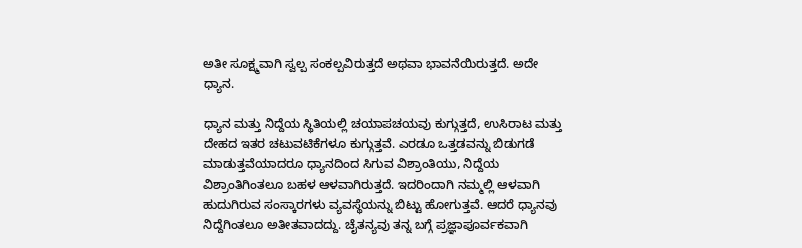ಅತೀ ಸೂಕ್ಷ್ಮವಾಗಿ ಸ್ವಲ್ಪ ಸಂಕಲ್ಪವಿರುತ್ತದೆ ಅಥವಾ ಭಾವನೆಯಿರುತ್ತದೆ. ಅದೇ ಧ್ಯಾನ.

ಧ್ಯಾನ ಮತ್ತು ನಿದ್ದೆಯ ಸ್ಥಿತಿಯಲ್ಲಿ ಚಯಾಪಚಯವು ಕುಗ್ಗುತ್ತದೆ, ಉಸಿರಾಟ ಮತ್ತು ದೇಹದ ಇತರ ಚಟುವಟಿಕೆಗಳೂ ಕುಗ್ಗುತ್ತವೆ. ಎರಡೂ ಒತ್ತಡವನ್ನು ಬಿಡುಗಡೆ ಮಾಡುತ್ತವೆಯಾದರೂ ಧ್ಯಾನದಿಂದ ಸಿಗುವ ವಿಶ್ರಾಂತಿಯು, ನಿದ್ದೆಯ ವಿಶ್ರಾಂತಿಗಿಂತಲೂ ಬಹಳ ಆಳವಾಗಿರುತ್ತದೆ. ಇದರಿಂದಾಗಿ ನಮ್ಮಲ್ಲಿ ಆಳವಾಗಿ ಹುದುಗಿರುವ ಸಂಸ್ಕಾರಗಳು ವ್ಯವಸ್ಥೆಯನ್ನು ಬಿಟ್ಟು ಹೋಗುತ್ತವೆ. ಆದರೆ ಧ್ಯಾನವು ನಿದ್ದೆಗಿಂತಲೂ ಅತೀತವಾದದ್ದು. ಚೈತನ್ಯವು ತನ್ನ ಬಗ್ಗೆ ಪ್ರಜ್ಞಾಪೂರ್ವಕವಾಗಿ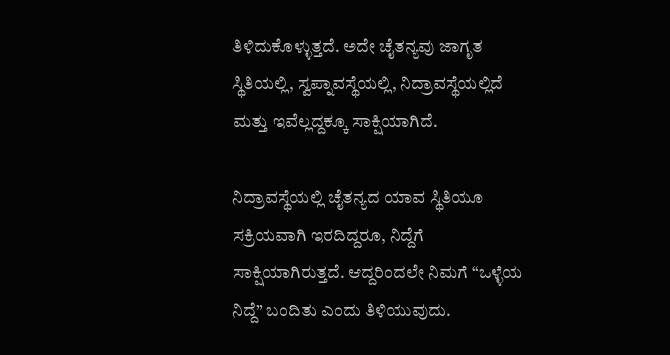ತಿಳಿದುಕೊಳ್ಳುತ್ತದೆ. ಅದೇ ಚೈತನ್ಯವು ಜಾಗೃತ ಸ್ಥಿತಿಯಲ್ಲಿ, ಸ್ವಪ್ನಾವಸ್ಥೆಯಲ್ಲಿ, ನಿದ್ರಾವಸ್ಥೆಯಲ್ಲಿದೆ ಮತ್ತು ಇವೆಲ್ಲದ್ದಕ್ಕೂ ಸಾಕ್ಷಿಯಾಗಿದೆ.

ನಿದ್ರಾವಸ್ಥೆಯಲ್ಲಿ ಚೈತನ್ಯದ ಯಾವ ಸ್ಥಿತಿಯೂ ಸಕ್ರಿಯವಾಗಿ ಇರದಿದ್ದರೂ, ನಿದ್ದೆಗೆ ಸಾಕ್ಷಿಯಾಗಿರುತ್ತದೆ. ಆದ್ದರಿಂದಲೇ ನಿಮಗೆ “ಒಳ್ಳೆಯ ನಿದ್ದೆ” ಬಂದಿತು ಎಂದು ತಿಳಿಯುವುದು.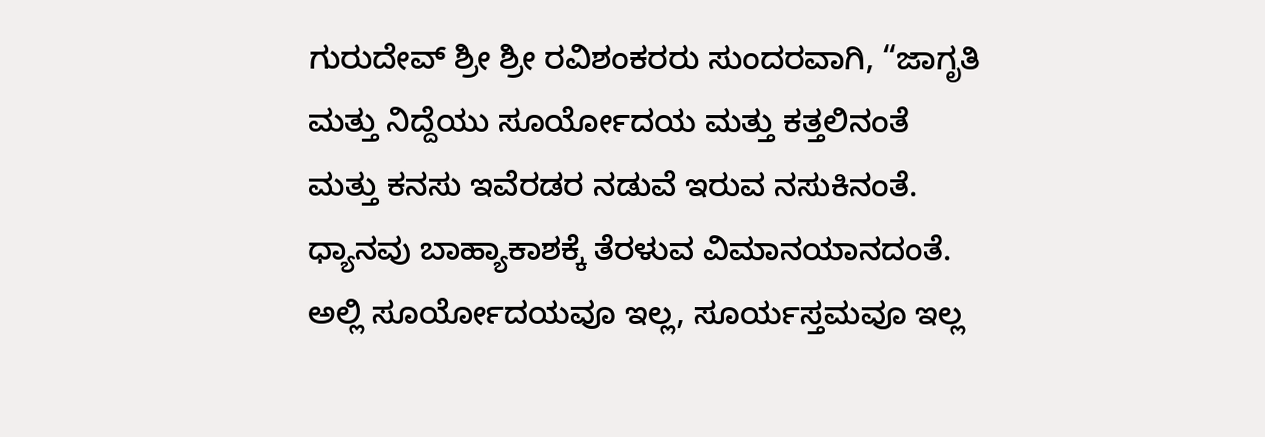ಗುರುದೇವ್ ಶ್ರೀ ಶ್ರೀ ರವಿಶಂಕರರು ಸುಂದರವಾಗಿ, “ಜಾಗೃತಿ ಮತ್ತು ನಿದ್ದೆಯು ಸೂರ್ಯೋದಯ ಮತ್ತು ಕತ್ತಲಿನಂತೆ ಮತ್ತು ಕನಸು ಇವೆರಡರ ನಡುವೆ ಇರುವ ನಸುಕಿನಂತೆ. ಧ್ಯಾನವು ಬಾಹ್ಯಾಕಾಶಕ್ಕೆ ತೆರಳುವ ವಿಮಾನಯಾನದಂತೆ. ಅಲ್ಲಿ ಸೂರ್ಯೋದಯವೂ ಇಲ್ಲ, ಸೂರ್ಯಸ್ತಮವೂ ಇಲ್ಲ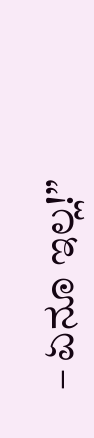– ಏನೂ ಇಲ್ಲ!”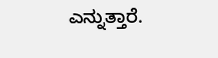ಎನ್ನುತ್ತಾರೆ.